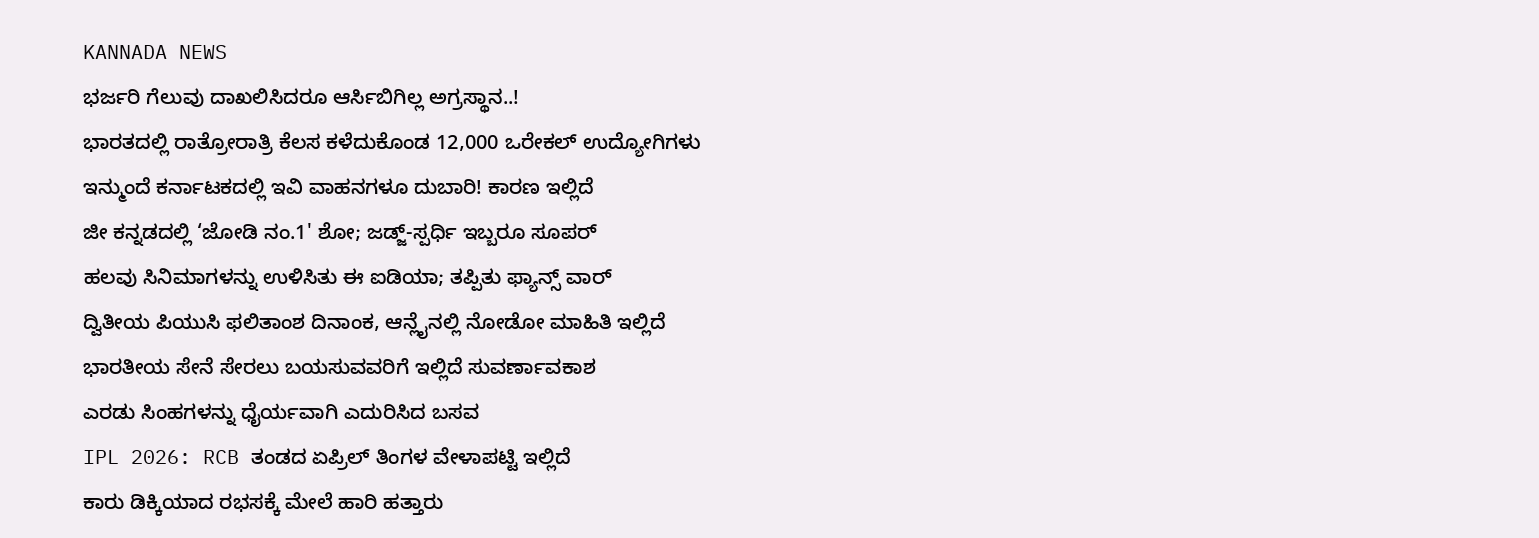KANNADA NEWS
ಭರ್ಜರಿ ಗೆಲುವು ದಾಖಲಿಸಿದರೂ ಆರ್ಸಿಬಿಗಿಲ್ಲ ಅಗ್ರಸ್ಥಾನ..!
ಭಾರತದಲ್ಲಿ ರಾತ್ರೋರಾತ್ರಿ ಕೆಲಸ ಕಳೆದುಕೊಂಡ 12,000 ಒರೇಕಲ್ ಉದ್ಯೋಗಿಗಳು
ಇನ್ಮುಂದೆ ಕರ್ನಾಟಕದಲ್ಲಿ ಇವಿ ವಾಹನಗಳೂ ದುಬಾರಿ! ಕಾರಣ ಇಲ್ಲಿದೆ
ಜೀ ಕನ್ನಡದಲ್ಲಿ ‘ಜೋಡಿ ನಂ.1' ಶೋ; ಜಡ್ಜ್-ಸ್ಪರ್ಧಿ ಇಬ್ಬರೂ ಸೂಪರ್
ಹಲವು ಸಿನಿಮಾಗಳನ್ನು ಉಳಿಸಿತು ಈ ಐಡಿಯಾ; ತಪ್ಪಿತು ಫ್ಯಾನ್ಸ್ ವಾರ್
ದ್ವಿತೀಯ ಪಿಯುಸಿ ಫಲಿತಾಂಶ ದಿನಾಂಕ, ಆನ್ಲೈನಲ್ಲಿ ನೋಡೋ ಮಾಹಿತಿ ಇಲ್ಲಿದೆ
ಭಾರತೀಯ ಸೇನೆ ಸೇರಲು ಬಯಸುವವರಿಗೆ ಇಲ್ಲಿದೆ ಸುವರ್ಣಾವಕಾಶ
ಎರಡು ಸಿಂಹಗಳನ್ನು ಧೈರ್ಯವಾಗಿ ಎದುರಿಸಿದ ಬಸವ
IPL 2026: RCB ತಂಡದ ಏಪ್ರಿಲ್ ತಿಂಗಳ ವೇಳಾಪಟ್ಟಿ ಇಲ್ಲಿದೆ
ಕಾರು ಡಿಕ್ಕಿಯಾದ ರಭಸಕ್ಕೆ ಮೇಲೆ ಹಾರಿ ಹತ್ತಾರು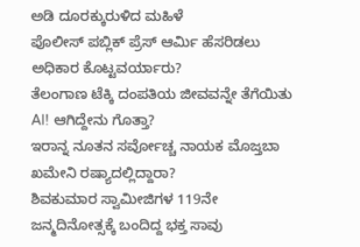ಅಡಿ ದೂರಕ್ಕುರುಳಿದ ಮಹಿಳೆ
ಪೊಲೀಸ್ ಪಬ್ಲಿಕ್ ಪ್ರೆಸ್ ಆರ್ಮಿ ಹೆಸರಿಡಲು ಅಧಿಕಾರ ಕೊಟ್ಟವರ್ಯಾರು?
ತೆಲಂಗಾಣ ಟೆಕ್ಕಿ ದಂಪತಿಯ ಜೀವವನ್ನೇ ತೆಗೆಯಿತು AI! ಆಗಿದ್ದೇನು ಗೊತ್ತಾ?
ಇರಾನ್ನ ನೂತನ ಸರ್ವೋಚ್ಚ ನಾಯಕ ಮೊಜ್ತಬಾ ಖಮೇನಿ ರಷ್ಯಾದಲ್ಲಿದ್ದಾರಾ?
ಶಿವಕುಮಾರ ಸ್ವಾಮೀಜಿಗಳ 119ನೇ ಜನ್ಮದಿನೋತ್ಸಕ್ಕೆ ಬಂದಿದ್ದ ಭಕ್ತ ಸಾವು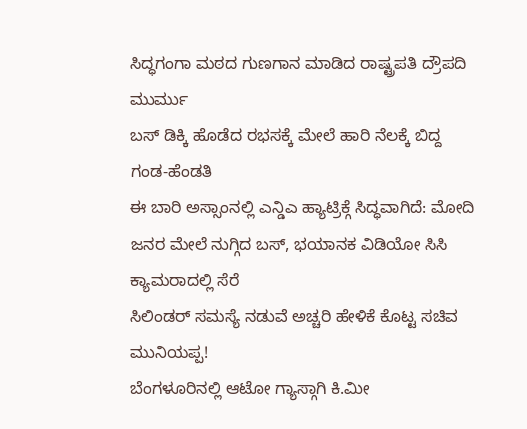ಸಿದ್ಧಗಂಗಾ ಮಠದ ಗುಣಗಾನ ಮಾಡಿದ ರಾಷ್ಟ್ರಪತಿ ದ್ರೌಪದಿ ಮುರ್ಮು
ಬಸ್ ಡಿಕ್ಕಿ ಹೊಡೆದ ರಭಸಕ್ಕೆ ಮೇಲೆ ಹಾರಿ ನೆಲಕ್ಕೆ ಬಿದ್ದ ಗಂಡ-ಹೆಂಡತಿ
ಈ ಬಾರಿ ಅಸ್ಸಾಂನಲ್ಲಿ ಎನ್ಡಿಎ ಹ್ಯಾಟ್ರಿಕ್ಗೆ ಸಿದ್ಧವಾಗಿದೆ: ಮೋದಿ
ಜನರ ಮೇಲೆ ನುಗ್ಗಿದ ಬಸ್, ಭಯಾನಕ ವಿಡಿಯೋ ಸಿಸಿ ಕ್ಯಾಮರಾದಲ್ಲಿ ಸೆರೆ
ಸಿಲಿಂಡರ್ ಸಮಸ್ಯೆ ನಡುವೆ ಅಚ್ಚರಿ ಹೇಳಿಕೆ ಕೊಟ್ಟ ಸಚಿವ ಮುನಿಯಪ್ಪ!
ಬೆಂಗಳೂರಿನಲ್ಲಿ ಆಟೋ ಗ್ಯಾಸ್ಗಾಗಿ ಕಿ.ಮೀ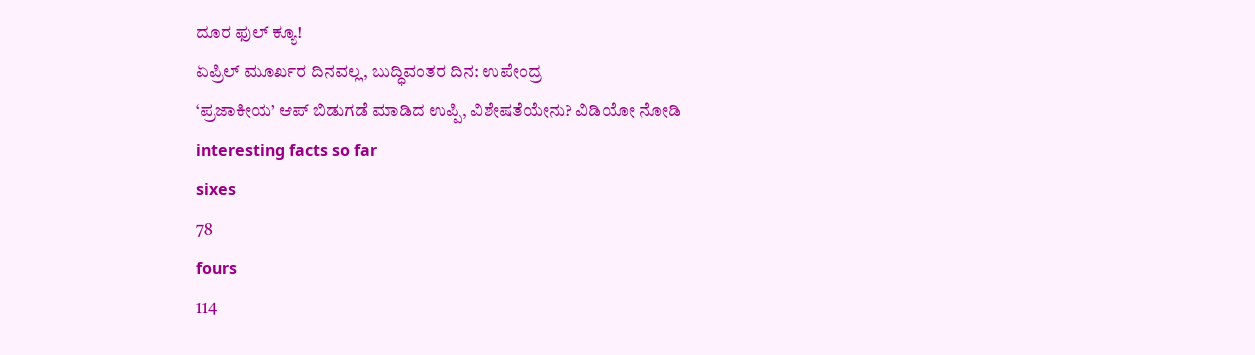ದೂರ ಫುಲ್ ಕ್ಯೂ!
ಏಪ್ರಿಲ್ ಮೂರ್ಖರ ದಿನವಲ್ಲ, ಬುದ್ಧಿವಂತರ ದಿನ: ಉಪೇಂದ್ರ
‘ಪ್ರಜಾಕೀಯ’ ಆಪ್ ಬಿಡುಗಡೆ ಮಾಡಿದ ಉಪ್ಪಿ, ವಿಶೇಷತೆಯೇನು? ವಿಡಿಯೋ ನೋಡಿ
interesting facts so far
sixes
78
fours
114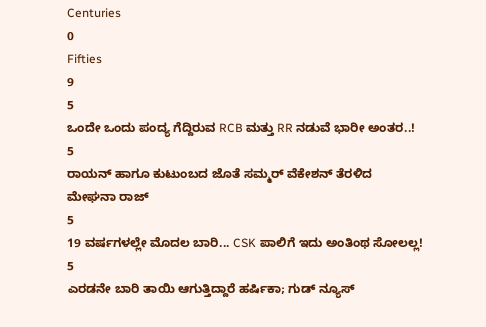Centuries
0
Fifties
9
5
ಒಂದೇ ಒಂದು ಪಂದ್ಯ ಗೆದ್ದಿರುವ RCB ಮತ್ತು RR ನಡುವೆ ಭಾರೀ ಅಂತರ..!
5
ರಾಯನ್ ಹಾಗೂ ಕುಟುಂಬದ ಜೊತೆ ಸಮ್ಮರ್ ವೆಕೇಶನ್ ತೆರಳಿದ ಮೇಘನಾ ರಾಜ್
5
19 ವರ್ಷಗಳಲ್ಲೇ ಮೊದಲ ಬಾರಿ... CSK ಪಾಲಿಗೆ ಇದು ಅಂತಿಂಥ ಸೋಲಲ್ಲ!
5
ಎರಡನೇ ಬಾರಿ ತಾಯಿ ಆಗುತ್ತಿದ್ದಾರೆ ಹರ್ಷಿಕಾ; ಗುಡ್ ನ್ಯೂಸ್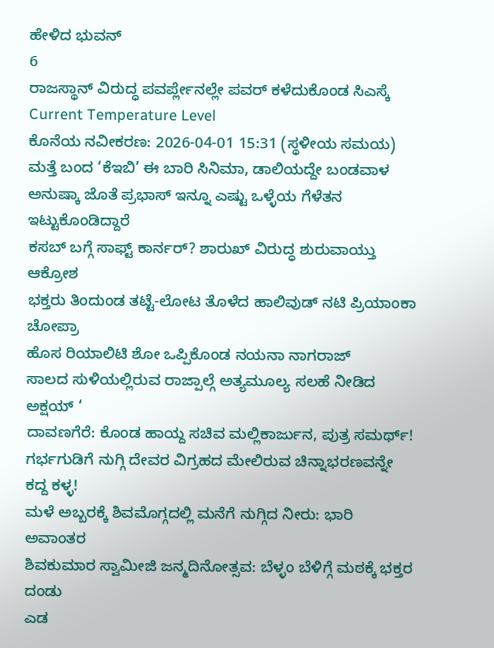ಹೇಳಿದ ಭುವನ್
6
ರಾಜಸ್ಥಾನ್ ವಿರುದ್ಧ ಪವರ್ಪ್ಲೇನಲ್ಲೇ ಪವರ್ ಕಳೆದುಕೊಂಡ ಸಿಎಸ್ಕೆ
Current Temperature Level
ಕೊನೆಯ ನವೀಕರಣ: 2026-04-01 15:31 (ಸ್ಥಳೀಯ ಸಮಯ)
ಮತ್ತೆ ಬಂದ ‘ಕೆಇಬಿ’ ಈ ಬಾರಿ ಸಿನಿಮಾ, ಡಾಲಿಯದ್ದೇ ಬಂಡವಾಳ
ಅನುಷ್ಕಾ ಜೊತೆ ಪ್ರಭಾಸ್ ಇನ್ನೂ ಎಷ್ಟು ಒಳ್ಳೆಯ ಗೆಳೆತನ ಇಟ್ಟುಕೊಂಡಿದ್ದಾರೆ
ಕಸಬ್ ಬಗ್ಗೆ ಸಾಫ್ಟ್ ಕಾರ್ನರ್? ಶಾರುಖ್ ವಿರುದ್ಧ ಶುರುವಾಯ್ತು ಆಕ್ರೋಶ
ಭಕ್ತರು ತಿಂದುಂಡ ತಟ್ಟೆ-ಲೋಟ ತೊಳೆದ ಹಾಲಿವುಡ್ ನಟಿ ಪ್ರಿಯಾಂಕಾ ಚೋಪ್ರಾ
ಹೊಸ ರಿಯಾಲಿಟಿ ಶೋ ಒಪ್ಪಿಕೊಂಡ ನಯನಾ ನಾಗರಾಜ್
ಸಾಲದ ಸುಳಿಯಲ್ಲಿರುವ ರಾಜ್ಪಾಲ್ಗೆ ಅತ್ಯಮೂಲ್ಯ ಸಲಹೆ ನೀಡಿದ ಅಕ್ಷಯ್ ‘
ದಾವಣಗೆರೆ: ಕೊಂಡ ಹಾಯ್ದ ಸಚಿವ ಮಲ್ಲಿಕಾರ್ಜುನ, ಪುತ್ರ ಸಮರ್ಥ್!
ಗರ್ಭಗುಡಿಗೆ ನುಗ್ಗಿ ದೇವರ ವಿಗ್ರಹದ ಮೇಲಿರುವ ಚಿನ್ನಾಭರಣವನ್ನೇ ಕದ್ದ ಕಳ್ಳ!
ಮಳೆ ಅಬ್ಬರಕ್ಕೆ ಶಿವಮೊಗ್ಗದಲ್ಲಿ ಮನೆಗೆ ನುಗ್ಗಿದ ನೀರು: ಭಾರಿ ಅವಾಂತರ
ಶಿವಕುಮಾರ ಸ್ವಾಮೀಜಿ ಜನ್ಮದಿನೋತ್ಸವ: ಬೆಳ್ಳಂ ಬೆಳಿಗ್ಗೆ ಮಠಕ್ಕೆ ಭಕ್ತರ ದಂಡು
ಎಡ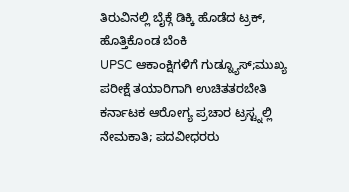ತಿರುವಿನಲ್ಲಿ ಬೈಕ್ಗೆ ಡಿಕ್ಕಿ ಹೊಡೆದ ಟ್ರಕ್, ಹೊತ್ತಿಕೊಂಡ ಬೆಂಕಿ
UPSC ಆಕಾಂಕ್ಷಿಗಳಿಗೆ ಗುಡ್ನ್ಯೂಸ್;ಮುಖ್ಯ ಪರೀಕ್ಷೆ ತಯಾರಿಗಾಗಿ ಉಚಿತತರಬೇತಿ
ಕರ್ನಾಟಕ ಆರೋಗ್ಯ ಪ್ರಚಾರ ಟ್ರಸ್ಟ್ನಲ್ಲಿ ನೇಮಕಾತಿ; ಪದವೀಧರರು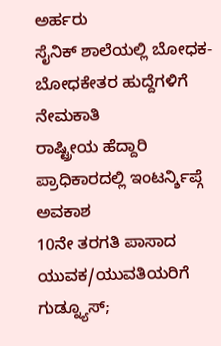ಅರ್ಹರು
ಸೈನಿಕ್ ಶಾಲೆಯಲ್ಲಿ ಬೋಧಕ-ಬೋಧಕೇತರ ಹುದ್ದೆಗಳಿಗೆ ನೇಮಕಾತಿ
ರಾಷ್ಟ್ರೀಯ ಹೆದ್ದಾರಿ ಪ್ರಾಧಿಕಾರದಲ್ಲಿ ಇಂಟರ್ನ್ಶಿಪ್ಗೆ ಅವಕಾಶ
10ನೇ ತರಗತಿ ಪಾಸಾದ ಯುವಕ/ಯುವತಿಯರಿಗೆ ಗುಡ್ನ್ಯೂಸ್;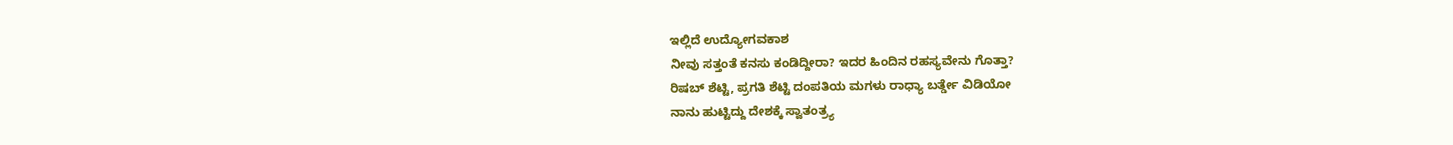ಇಲ್ಲಿದೆ ಉದ್ಯೋಗವಕಾಶ
ನೀವು ಸತ್ತಂತೆ ಕನಸು ಕಂಡಿದ್ದೀರಾ? ಇದರ ಹಿಂದಿನ ರಹಸ್ಯವೇನು ಗೊತ್ತಾ?
ರಿಷಬ್ ಶೆಟ್ಟಿ, ಪ್ರಗತಿ ಶೆಟ್ಟಿ ದಂಪತಿಯ ಮಗಳು ರಾಧ್ಯಾ ಬರ್ತ್ಡೇ ವಿಡಿಯೋ
ನಾನು ಹುಟ್ಟಿದ್ದು ದೇಶಕ್ಕೆ ಸ್ವಾತಂತ್ರ್ಯ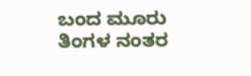ಬಂದ ಮೂರು ತಿಂಗಳ ನಂತರ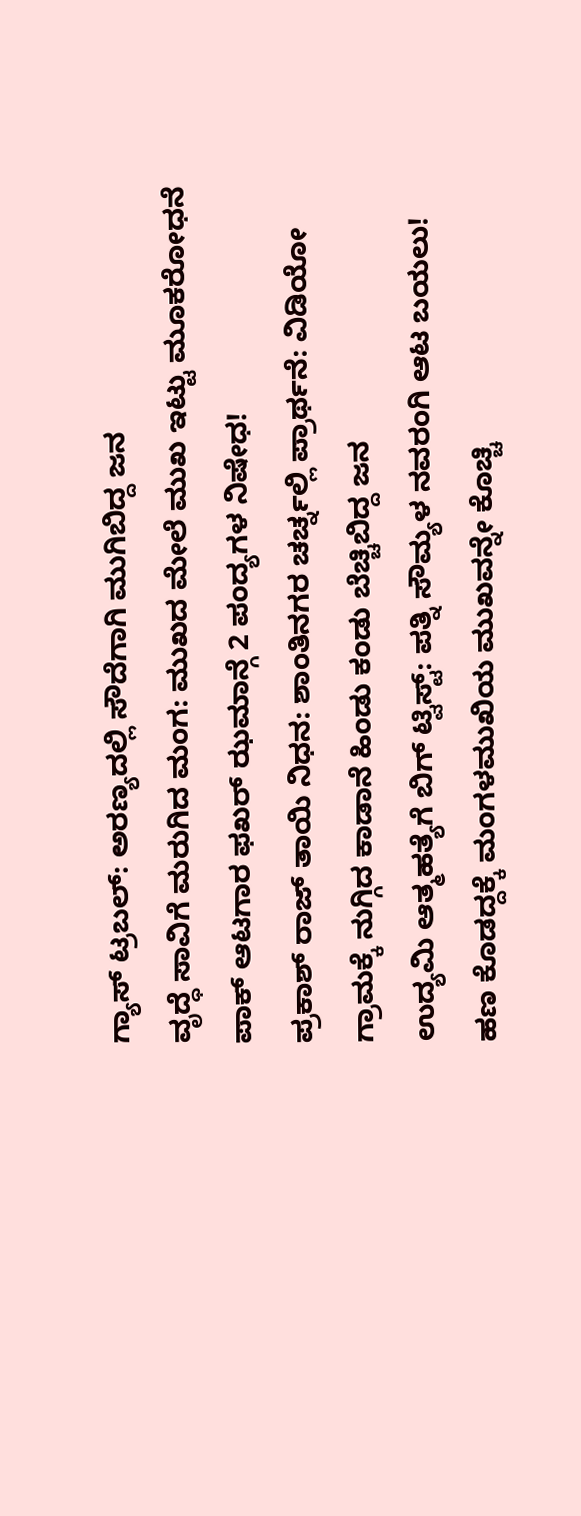ಗ್ಯಾಸ್ ಟ್ರಬಲ್: ಅರಣ್ಯದಲ್ಲಿ ಸೌದೆಗಾಗಿ ಮುಗಿಬಿದ್ದ ಜನ
ವೃದ್ಧೆ ಸಾವಿಗೆ ಮರುಗಿದ ಮಂಗ: ಮುಖದ ಮೇಲೆ ಮುಖ ಇಟ್ಟು ಮೂಕರೋಧನೆ
ಪಾಕ್ ಆಟಗಾರ ಫಖರ್ ಝಮಾನ್ಗೆ 2 ಪಂದ್ಯಗಳ ನಿಷೇಧ!
ಪ್ರಕಾಶ್ ರಾಜ್ ತಾಯಿ ನಿಧನ: ಶಾಂತಿನಗರ ಚರ್ಚ್ನಲ್ಲಿ ಪ್ರಾರ್ಥನೆ: ವಿಡಿಯೋ
ಗ್ರಾಮಕ್ಕೆ ನುಗ್ಗಿದ ಕಾಡಾನೆ ಹಿಂಡು ಕಂಡು ಬೆಚ್ಚಿಬಿದ್ದ ಜನ
ಉದ್ಯಮಿ ಆತ್ಮಹತ್ಯೆಗೆ ಬಿಗ್ ಟ್ವಿಸ್ಟ್: ಪತ್ನಿ ಸೌಮ್ಯಳ ನವರಂಗಿ ಆಟ ಬಯಲು!
ಹಣ ಕೊಡದ್ದಕ್ಕೆ ಮಂಗಳಮುಖಿಯ ಮುಖವನ್ನೇ ಕೊಚ್ಚಿ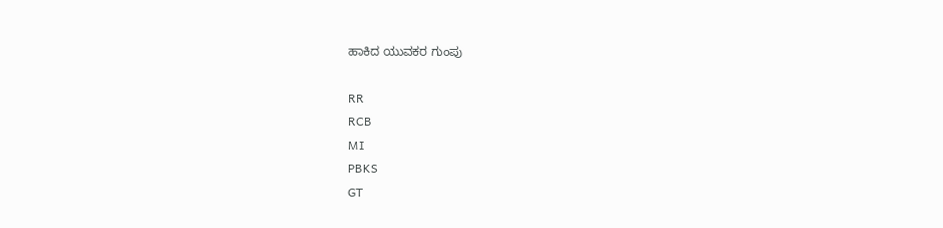ಹಾಕಿದ ಯುವಕರ ಗುಂಪು

RR
RCB
MI
PBKS
GT